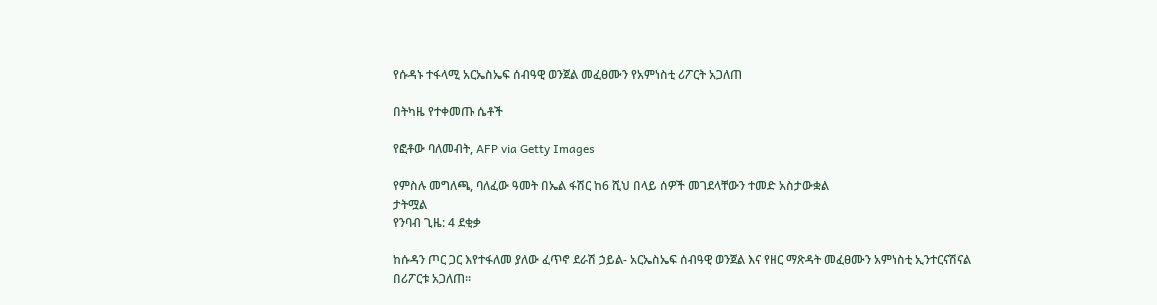የሱዳኑ ተፋላሚ አርኤስኤፍ ሰብዓዊ ወንጀል መፈፀሙን የአምነስቲ ሪፖርት አጋለጠ

በትካዜ የተቀመጡ ሴቶች

የፎቶው ባለመብት, AFP via Getty Images

የምስሉ መግለጫ, ባለፈው ዓመት በኤል ፋሽር ከ6 ሺህ በላይ ሰዎች መገደላቸውን ተመድ አስታውቋል
ታትሟል
የንባብ ጊዜ: 4 ደቂቃ

ከሱዳን ጦር ጋር እየተፋለመ ያለው ፈጥኖ ደራሽ ኃይል- አርኤስኤፍ ሰብዓዊ ወንጀል እና የዘር ማጽዳት መፈፀሙን አምነስቲ ኢንተርናሽናል በሪፖርቱ አጋለጠ።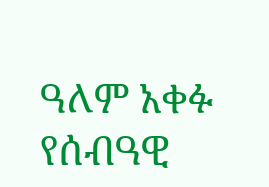ዓለም አቀፉ የሰብዓዊ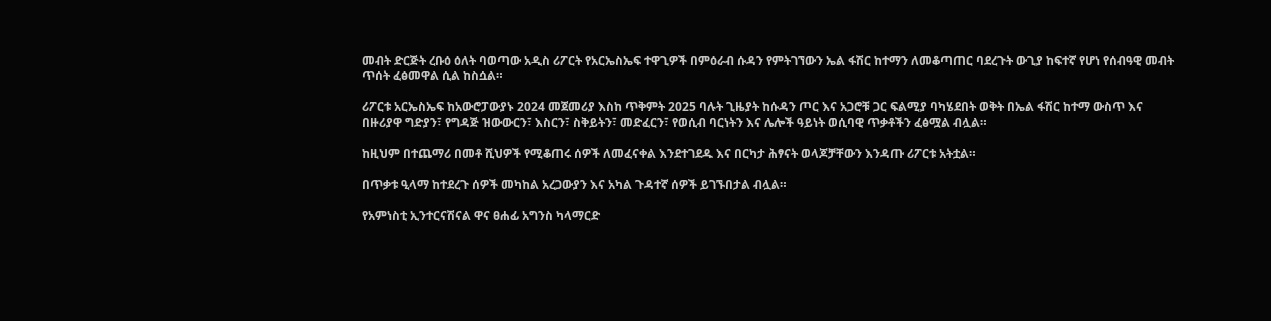መብት ድርጅት ረቡዕ ዕለት ባወጣው አዲስ ሪፖርት የአርኤስኤፍ ተዋጊዎች በምዕራብ ሱዳን የምትገኘውን ኤል ፋሽር ከተማን ለመቆጣጠር ባደረጉት ውጊያ ከፍተኛ የሆነ የሰብዓዊ መብት ጥሰት ፈፅመዋል ሲል ከስሷል።

ሪፖርቱ አርኤስኤፍ ከአውሮፓውያኑ 2024 መጀመሪያ እስከ ጥቅምት 2025 ባሉት ጊዜያት ከሱዳን ጦር እና አጋሮቹ ጋር ፍልሚያ ባካሄደበት ወቅት በኤል ፋሽር ከተማ ውስጥ እና በዙሪያዋ ግድያን፣ የግዳጅ ዝውውርን፣ እስርን፣ ስቅይትን፣ መድፈርን፣ የወሲብ ባርነትን እና ሌሎች ዓይነት ወሲባዊ ጥቃቶችን ፈፅሟል ብሏል።

ከዚህም በተጨማሪ በመቶ ሺህዎች የሚቆጠሩ ሰዎች ለመፈናቀል እንደተገደዱ እና በርካታ ሕፃናት ወላጆቻቸውን እንዳጡ ሪፖርቱ አትቷል።

በጥቃቱ ዒላማ ከተደረጉ ሰዎች መካከል አረጋውያን እና አካል ጉዳተኛ ሰዎች ይገኙበታል ብሏል።

የአምነስቲ ኢንተርናሽናል ዋና ፀሐፊ አግንስ ካላማርድ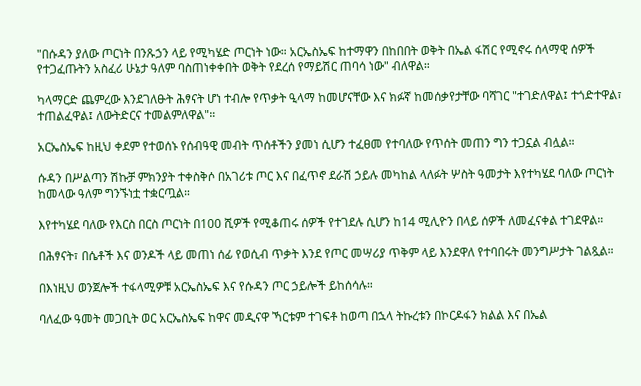"በሱዳን ያለው ጦርነት በንጹኃን ላይ የሚካሄድ ጦርነት ነው። አርኤስኤፍ ከተማዋን በከበበት ወቅት በኤል ፋሽር የሚኖሩ ሰላማዊ ሰዎች የተጋፈጡትን አስፈሪ ሁኔታ ዓለም ባስጠነቀቀበት ወቅት የደረሰ የማይሽር ጠባሳ ነው" ብለዋል።

ካላማርድ ጨምረው እንደገለፁት ሕፃናት ሆነ ተብሎ የጥቃት ዒላማ ከመሆናቸው እና ክፉኛ ከመሰቃየታቸው ባሻገር "ተገድለዋል፤ ተጎድተዋል፣ ተጠልፈዋል፤ ለውትድርና ተመልምለዋል"።

አርኤስኤፍ ከዚህ ቀደም የተወሰኑ የሰብዓዊ መብት ጥሰቶችን ያመነ ሲሆን ተፈፀመ የተባለው የጥሰት መጠን ግን ተጋኗል ብሏል።

ሱዳን በሥልጣን ሽኩቻ ምክንያት ተቀስቅሶ በአገሪቱ ጦር እና በፈጥኖ ደራሽ ኃይሉ መካከል ላለፉት ሦስት ዓመታት እየተካሄደ ባለው ጦርነት ከመላው ዓለም ግንኙነቷ ተቋርጧል።

እየተካሄደ ባለው የእርስ በርስ ጦርነት በ100 ሺዎች የሚቆጠሩ ሰዎች የተገደሉ ሲሆን ከ14 ሚሊዮን በላይ ሰዎች ለመፈናቀል ተገደዋል።

በሕፃናት፣ በሴቶች እና ወንዶች ላይ መጠነ ሰፊ የወሲብ ጥቃት እንደ የጦር መሣሪያ ጥቅም ላይ እንደዋለ የተባበሩት መንግሥታት ገልጿል።

በእነዚህ ወንጀሎች ተፋላሚዎቹ አርኤስኤፍ እና የሱዳን ጦር ኃይሎች ይከሰሳሉ።

ባለፈው ዓመት መጋቢት ወር አርኤስኤፍ ከዋና መዲናዋ ኻርቱም ተገፍቶ ከወጣ በኋላ ትኩረቱን በኮርዶፋን ክልል እና በኤል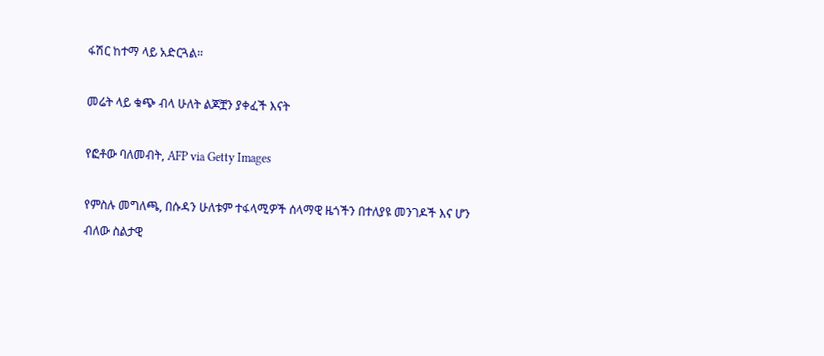ፋሽር ከተማ ላይ አድርጓል።

መሬት ላይ ቁጭ ብላ ሁለት ልጆቿን ያቀፈች እናት

የፎቶው ባለመብት, AFP via Getty Images

የምስሉ መግለጫ, በሱዳን ሁለቱም ተፋላሚዎች ሰላማዊ ዜጎችን በተለያዩ መንገዶች እና ሆን ብለው ስልታዊ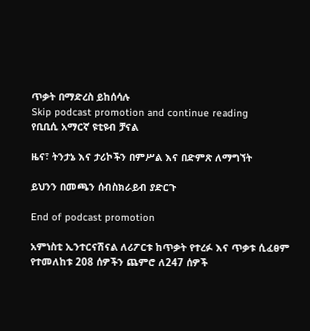ጥቃት በማድረስ ይከሰሳሉ
Skip podcast promotion and continue reading
የቢቢሲ አማርኛ ዩቲዩብ ቻናል

ዜና፣ ትንታኔ እና ታሪኮችን በምሥል እና በድምጽ ለማግኘት

ይህንን በመጫን ሰብስክራይብ ያድርጉ

End of podcast promotion

አምነስቲ ኢንተርናሽናል ለሪፖርቱ ከጥቃት የተረፉ እና ጥቃቱ ሲፈፀም የተመለከቱ 208 ሰዎችን ጨምሮ ለ247 ሰዎች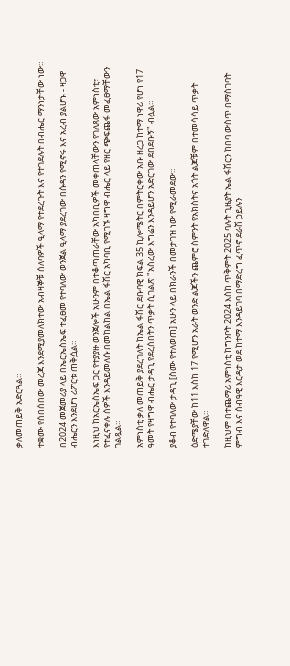ቃለመጠይቅ አድርጓል።

ተቋሙ የሰበሰበው መረጃ እንደሚያመለክተው አብዛኞቹ ሰለባዎች ዒላማ የተደረጉት እና የተገደሉት በብሔር ማንነታቸው ነው።

በ2024 መጀመሪያ ላይ በኤርኤስኤፍ ተፈፀመ የተባለው ወንጀል ዒላማ ያደረገው በሱዳን የሚኖሩ እና አረብ ያልሆኑ - ዛጋዋ ብሔርን እንደሆነ ሪፖርቱ ጠቅሷል።

እነዚህ ከአርኤስኤፍ ጋር የተያያዙ ወንጀሎች አሁንም በተቆጣጠራቸው አካበቢዎች መቀጠላቸውን የገለጸው አምነስቲ፣ የተፈናቀሉ ሰዎች እንዳይመለሱ በመከልከል በኤል ፋሽር አካባቢ የሚገኙ ዛግዋ ብሔር ላይ የዘር ጭፍጨፋ መፈፀማቸውን ገልጿል።

አምነስቲ ቃለ መጠይቅ ያደረገለት ከኤል ፋሽር ደቡባዊ ክፍል 35 ኪሎሜትር በምትርቀው አቡ ዘረጋ ከተማ ነዋሪ የሆነ የ17 ዓመት የዛግዋ ብሔር ታዳጊ የደረሰበትን ጥቃት ሲገልጽ "አስረው እግሬን እንዳይሆን አድርገው ደበደቡኝ" ብሏል።

ያቆብ የተባለው ታዳጊ [ስሙ የተለወጠ] አሁን ላይ በክራንች በመታገዝ ነው የሚራመደው።

ዕድሜያቸው ከ11 እስከ 17 የሚሆን አራት ወንድ ልጆችን ጨምሮ ስምንት የአክስትና አጎት ልጆቹም በተመሳሳይ ጥቃት ተገድለዋል።

ከዚህም በተጨማሪ አምነስቲ ከግንቦት 2024 እስከ ጥቅምት 2025 ባሉት ጊዜያት ኤል ፋሽርን ከበባ ውስጥ በማስገባት ምግብ እና ሰብዓዊ እርዳታ ወደ ከተማ እንዳይገባ በማድረግ ፈጥኖ ደራሽ ኃይሉን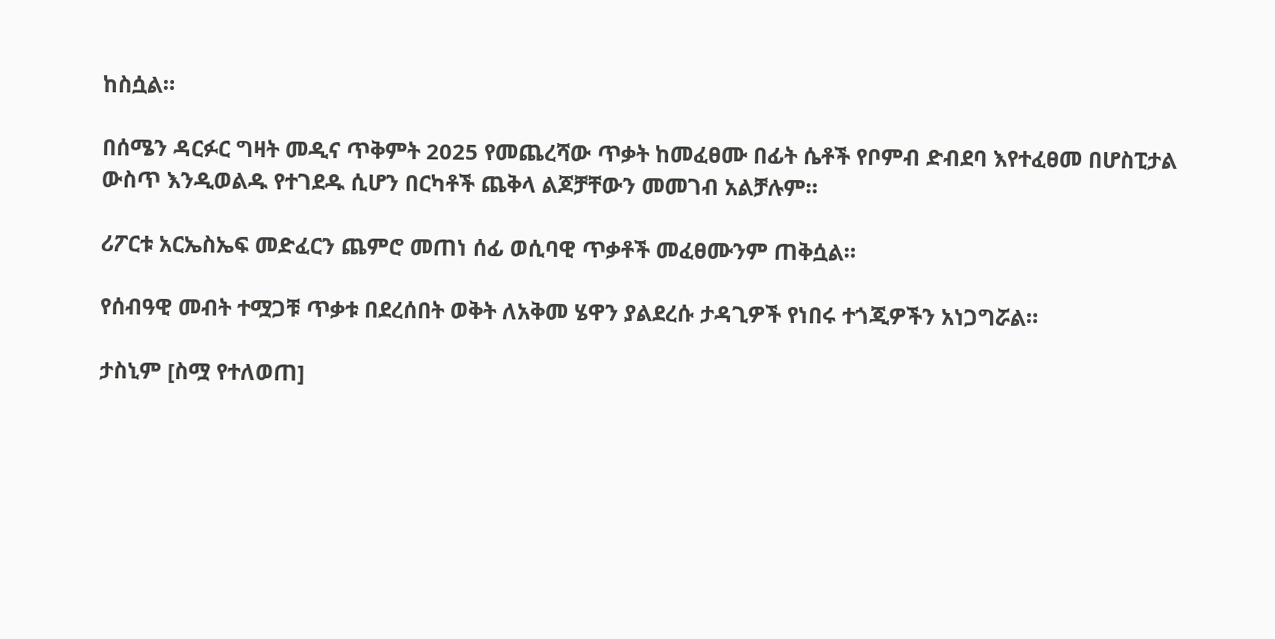ከስሷል።

በሰሜን ዳርፉር ግዛት መዲና ጥቅምት 2025 የመጨረሻው ጥቃት ከመፈፀሙ በፊት ሴቶች የቦምብ ድብደባ እየተፈፀመ በሆስፒታል ውስጥ እንዲወልዱ የተገደዱ ሲሆን በርካቶች ጨቅላ ልጆቻቸውን መመገብ አልቻሉም።

ሪፖርቱ አርኤስኤፍ መድፈርን ጨምሮ መጠነ ሰፊ ወሲባዊ ጥቃቶች መፈፀሙንም ጠቅሷል።

የሰብዓዊ መብት ተሟጋቹ ጥቃቱ በደረሰበት ወቅት ለአቅመ ሄዋን ያልደረሱ ታዳጊዎች የነበሩ ተጎጂዎችን አነጋግሯል።

ታስኒም [ስሟ የተለወጠ]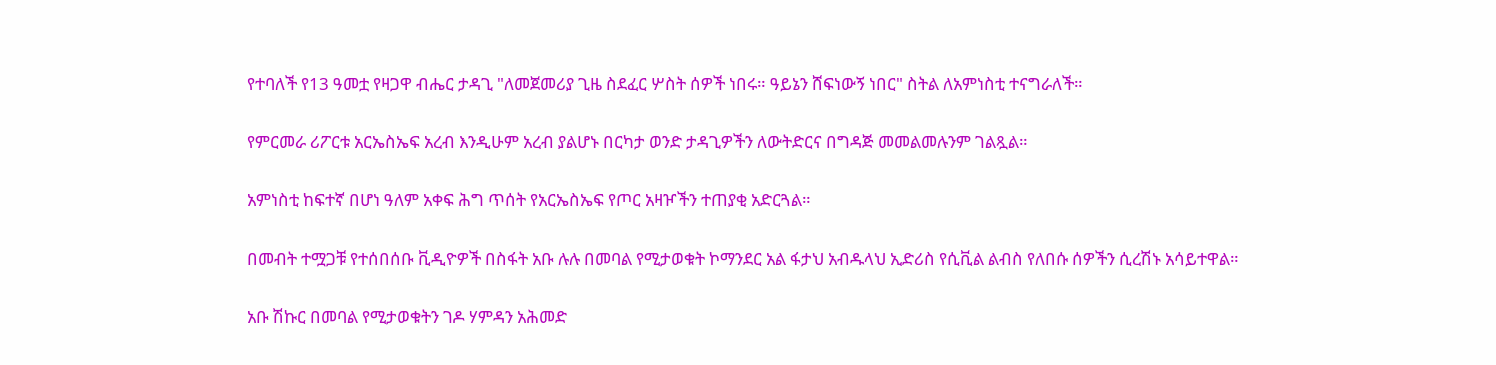የተባለች የ13 ዓመቷ የዛጋዋ ብሔር ታዳጊ "ለመጀመሪያ ጊዜ ስደፈር ሦስት ሰዎች ነበሩ። ዓይኔን ሸፍነውኝ ነበር" ስትል ለአምነስቲ ተናግራለች።

የምርመራ ሪፖርቱ አርኤስኤፍ አረብ እንዲሁም አረብ ያልሆኑ በርካታ ወንድ ታዳጊዎችን ለውትድርና በግዳጅ መመልመሉንም ገልጿል።

አምነስቲ ከፍተኛ በሆነ ዓለም አቀፍ ሕግ ጥሰት የአርኤስኤፍ የጦር አዛዦችን ተጠያቂ አድርጓል።

በመብት ተሟጋቹ የተሰበሰቡ ቪዲዮዎች በስፋት አቡ ሉሉ በመባል የሚታወቁት ኮማንደር አል ፋታህ አብዱላህ ኢድሪስ የሲቪል ልብስ የለበሱ ሰዎችን ሲረሽኑ አሳይተዋል።

አቡ ሽኩር በመባል የሚታወቁትን ገዶ ሃምዳን አሕመድ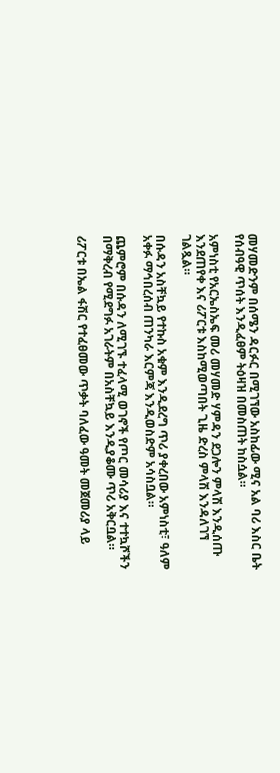መሃመድንም በሰሜን ዳርፉር በሚገኘው አስከፊው ሚና አል ባሪ እስር ቤት የሰብዓዊ ጥሰት እንዲፈፀም ትዕዛዝ በመስጠት ከስሷል።

አምነስቲ የአርኤስኤፍ መሪ መሃመድ ሃምዳን ደጋሎን ምላሽ እንዲሰጡ እንደጠየቀ እና ሪፖርቱ እስከሚወጣበት ጊዜ ድረስ ምላሽ እንዳለገኘ ገልጿል።

በሱዳን አስቸኳይ የተኩስ አቁም እንዲደረግ ጥሪ ያቀረበው አምነስቲ፣ ዓለም አቀፉ ማኅበረሰብ ጠንካራ እርምጃ እንዲወስድም አሳስቧል።

ጨምሮም በሱዳን ለሚገኙ ተፈላሚ ወገኖች የጦር መሳሪያ እና ተተኳሾችን በማቅረብ የሚደግፉ አገራትም በአስቸኳይ እንዲያቆሙ ጥሪ አቅርቧል።

ሪፖርቱ በኤል ፋሽር የተፈፀመው ጥቃት ባለፈው ዓመት መጀመሪያ ላይ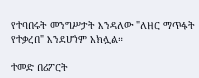የተባበሩት መንግሥታት እንዳለው "ለዘር ማጥፋት የተቃረበ" እንደሆነም አክሏል።

ተመድ በሪፖርት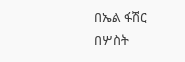በኤል ፋሽር በሦስት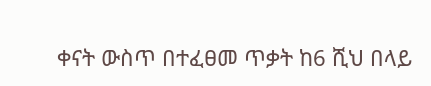ቀናት ውስጥ በተፈፀመ ጥቃት ከ6 ሺህ በላይ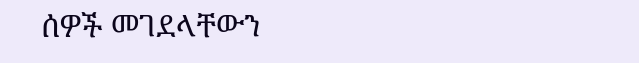ሰዎች መገደላቸውን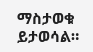ማስታወቁ ይታወሳል።